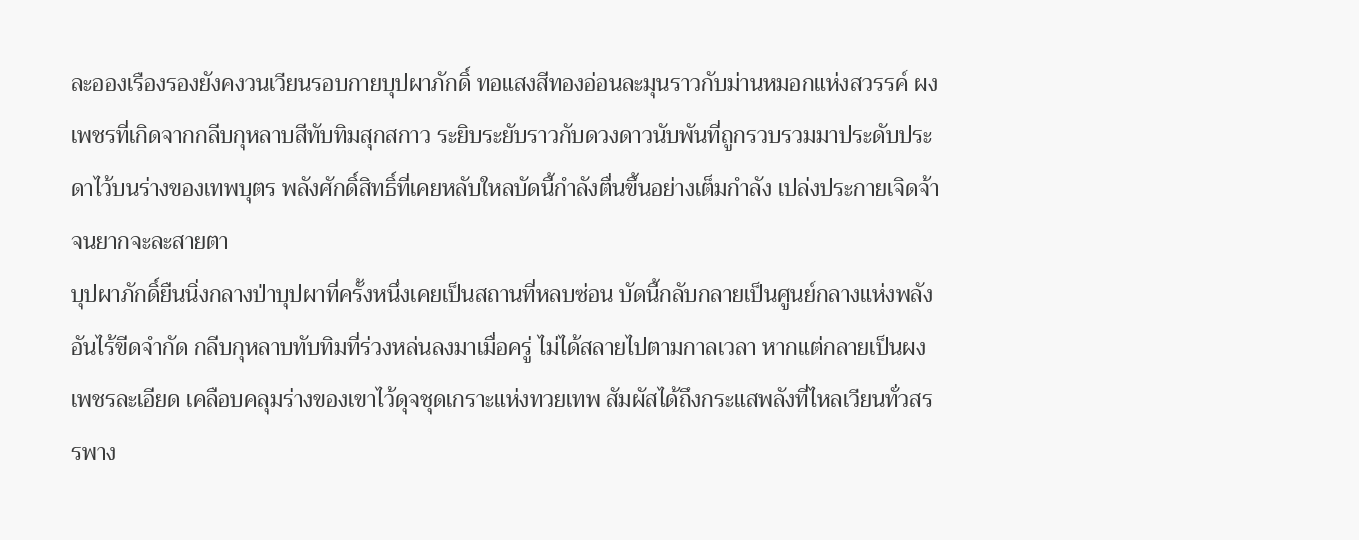ละอองเรืองรองยังคงวนเวียนรอบกายบุปผาภักดิ์ ทอแสงสีทองอ่อนละมุนราวกับม่านหมอกแห่งสวรรค์ ผงเพชรที่เกิดจากกลีบกุหลาบสีทับทิมสุกสกาว ระยิบระยับราวกับดวงดาวนับพันที่ถูกรวบรวมมาประดับประดาไว้บนร่างของเทพบุตร พลังศักดิ์สิทธิ์ที่เคยหลับใหลบัดนี้กำลังตื่นขึ้นอย่างเต็มกำลัง เปล่งประกายเจิดจ้าจนยากจะละสายตา
บุปผาภักดิ์ยืนนิ่งกลางป่าบุปผาที่ครั้งหนึ่งเคยเป็นสถานที่หลบซ่อน บัดนี้กลับกลายเป็นศูนย์กลางแห่งพลังอันไร้ขีดจำกัด กลีบกุหลาบทับทิมที่ร่วงหล่นลงมาเมื่อครู่ ไม่ได้สลายไปตามกาลเวลา หากแต่กลายเป็นผงเพชรละเอียด เคลือบคลุมร่างของเขาไว้ดุจชุดเกราะแห่งทวยเทพ สัมผัสได้ถึงกระแสพลังที่ไหลเวียนทั่วสรรพาง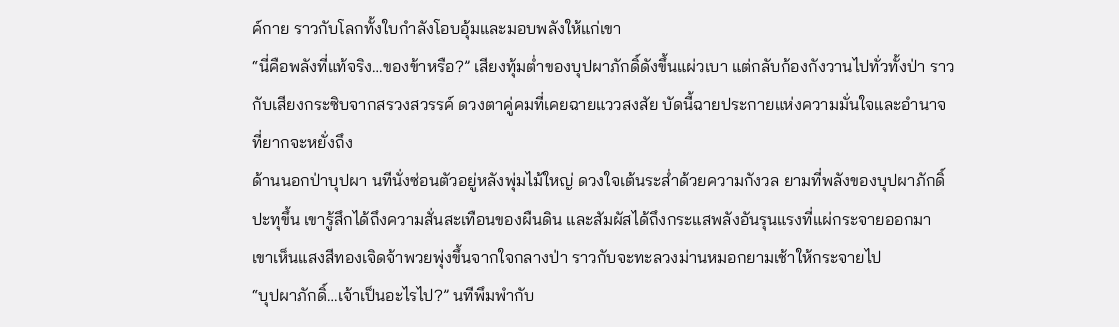ค์กาย ราวกับโลกทั้งใบกำลังโอบอุ้มและมอบพลังให้แก่เขา
“นี่คือพลังที่แท้จริง…ของข้าหรือ?” เสียงทุ้มต่ำของบุปผาภักดิ์ดังขึ้นแผ่วเบา แต่กลับก้องกังวานไปทั่วทั้งป่า ราวกับเสียงกระซิบจากสรวงสวรรค์ ดวงตาคู่คมที่เคยฉายแววสงสัย บัดนี้ฉายประกายแห่งความมั่นใจและอำนาจที่ยากจะหยั่งถึง
ด้านนอกป่าบุปผา นทีนั่งซ่อนตัวอยู่หลังพุ่มไม้ใหญ่ ดวงใจเต้นระส่ำด้วยความกังวล ยามที่พลังของบุปผาภักดิ์ปะทุขึ้น เขารู้สึกได้ถึงความสั่นสะเทือนของผืนดิน และสัมผัสได้ถึงกระแสพลังอันรุนแรงที่แผ่กระจายออกมา เขาเห็นแสงสีทองเจิดจ้าพวยพุ่งขึ้นจากใจกลางป่า ราวกับจะทะลวงม่านหมอกยามเช้าให้กระจายไป
“บุปผาภักดิ์…เจ้าเป็นอะไรไป?” นทีพึมพำกับ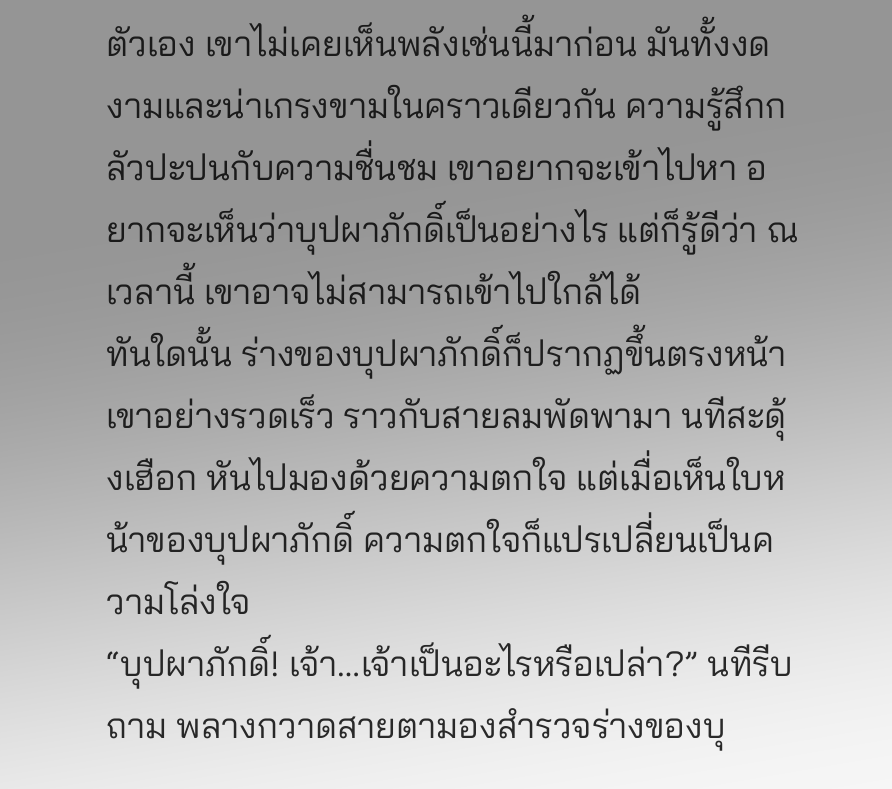ตัวเอง เขาไม่เคยเห็นพลังเช่นนี้มาก่อน มันทั้งงดงามและน่าเกรงขามในคราวเดียวกัน ความรู้สึกกลัวปะปนกับความชื่นชม เขาอยากจะเข้าไปหา อยากจะเห็นว่าบุปผาภักดิ์เป็นอย่างไร แต่ก็รู้ดีว่า ณ เวลานี้ เขาอาจไม่สามารถเข้าไปใกล้ได้
ทันใดนั้น ร่างของบุปผาภักดิ์ก็ปรากฏขึ้นตรงหน้าเขาอย่างรวดเร็ว ราวกับสายลมพัดพามา นทีสะดุ้งเฮือก หันไปมองด้วยความตกใจ แต่เมื่อเห็นใบหน้าของบุปผาภักดิ์ ความตกใจก็แปรเปลี่ยนเป็นความโล่งใจ
“บุปผาภักดิ์! เจ้า…เจ้าเป็นอะไรหรือเปล่า?” นทีรีบถาม พลางกวาดสายตามองสำรวจร่างของบุ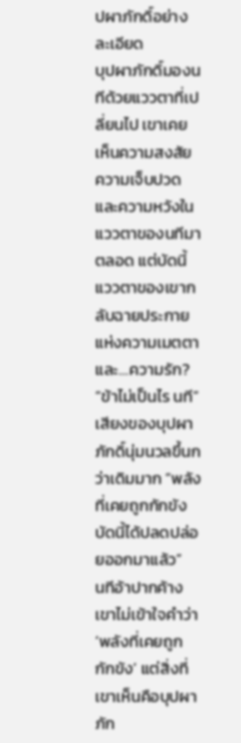ปผาภักดิ์อย่างละเอียด
บุปผาภักดิ์มองนทีด้วยแววตาที่เปลี่ยนไป เขาเคยเห็นความสงสัย ความเจ็บปวด และความหวังในแววตาของนทีมาตลอด แต่บัดนี้ แววตาของเขากลับฉายประกายแห่งความเมตตาและ…ความรัก?
“ข้าไม่เป็นไร นที” เสียงของบุปผาภักดิ์นุ่มนวลขึ้นกว่าเดิมมาก “พลังที่เคยถูกกักขัง บัดนี้ได้ปลดปล่อยออกมาแล้ว”
นทีอ้าปากค้าง เขาไม่เข้าใจคำว่า ‘พลังที่เคยถูกกักขัง’ แต่สิ่งที่เขาเห็นคือบุปผาภัก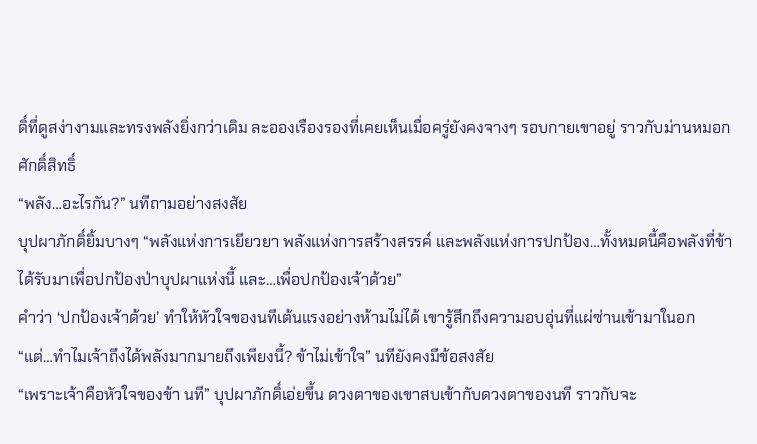ดิ์ที่ดูสง่างามและทรงพลังยิ่งกว่าเดิม ละอองเรืองรองที่เคยเห็นเมื่อครู่ยังคงจางๆ รอบกายเขาอยู่ ราวกับม่านหมอกศักดิ์สิทธิ์
“พลัง…อะไรกัน?” นทีถามอย่างสงสัย
บุปผาภักดิ์ยิ้มบางๆ “พลังแห่งการเยียวยา พลังแห่งการสร้างสรรค์ และพลังแห่งการปกป้อง…ทั้งหมดนี้คือพลังที่ข้าได้รับมาเพื่อปกป้องป่าบุปผาแห่งนี้ และ…เพื่อปกป้องเจ้าด้วย”
คำว่า ‘ปกป้องเจ้าด้วย’ ทำให้หัวใจของนทีเต้นแรงอย่างห้ามไม่ได้ เขารู้สึกถึงความอบอุ่นที่แผ่ซ่านเข้ามาในอก
“แต่…ทำไมเจ้าถึงได้พลังมากมายถึงเพียงนี้? ข้าไม่เข้าใจ” นทียังคงมีข้อสงสัย
“เพราะเจ้าคือหัวใจของข้า นที” บุปผาภักดิ์เอ่ยขึ้น ดวงตาของเขาสบเข้ากับดวงตาของนที ราวกับจะ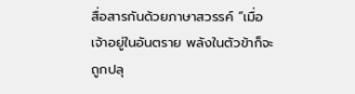สื่อสารกันด้วยภาษาสวรรค์ “เมื่อเจ้าอยู่ในอันตราย พลังในตัวข้าก็จะถูกปลุ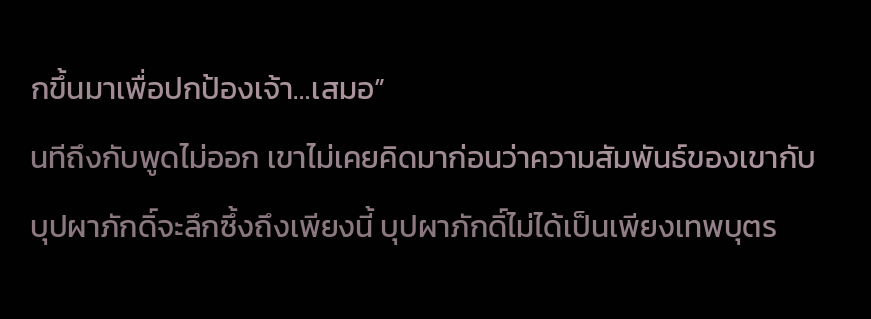กขึ้นมาเพื่อปกป้องเจ้า…เสมอ”
นทีถึงกับพูดไม่ออก เขาไม่เคยคิดมาก่อนว่าความสัมพันธ์ของเขากับบุปผาภักดิ์จะลึกซึ้งถึงเพียงนี้ บุปผาภักดิ์ไม่ได้เป็นเพียงเทพบุตร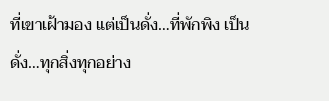ที่เขาเฝ้ามอง แต่เป็นดั่ง…ที่พักพิง เป็นดั่ง…ทุกสิ่งทุกอย่าง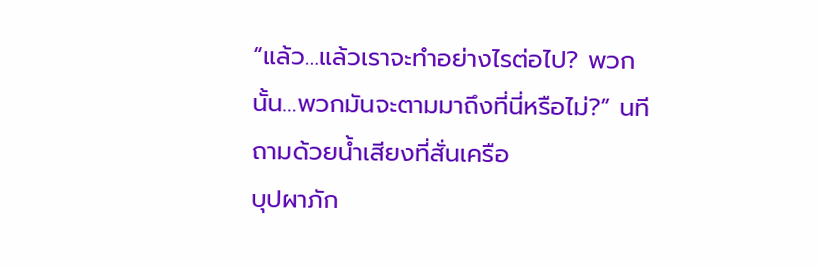“แล้ว…แล้วเราจะทำอย่างไรต่อไป? พวกนั้น…พวกมันจะตามมาถึงที่นี่หรือไม่?” นทีถามด้วยน้ำเสียงที่สั่นเครือ
บุปผาภัก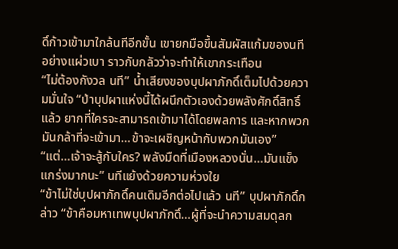ดิ์ก้าวเข้ามาใกล้นทีอีกขั้น เขายกมือขึ้นสัมผัสแก้มของนทีอย่างแผ่วเบา ราวกับกลัวว่าจะทำให้เขากระเทือน
“ไม่ต้องกังวล นที” น้ำเสียงของบุปผาภักดิ์เต็มไปด้วยความมั่นใจ “ป่าบุปผาแห่งนี้ได้ผนึกตัวเองด้วยพลังศักดิ์สิทธิ์แล้ว ยากที่ใครจะสามารถเข้ามาได้โดยพลการ และหากพวกมันกล้าที่จะเข้ามา…ข้าจะเผชิญหน้ากับพวกมันเอง”
“แต่…เจ้าจะสู้กับใคร? พลังมืดที่เมืองหลวงนั่น…มันแข็งแกร่งมากนะ” นทีแย้งด้วยความห่วงใย
“ข้าไม่ใช่บุปผาภักดิ์คนเดิมอีกต่อไปแล้ว นที” บุปผาภักดิ์กล่าว “ข้าคือมหาเทพบุปผาภักดิ์…ผู้ที่จะนำความสมดุลก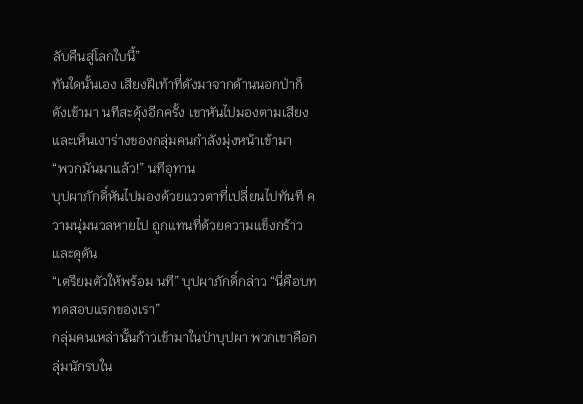ลับคืนสู่โลกใบนี้”
ทันใดนั้นเอง เสียงฝีเท้าที่ดังมาจากด้านนอกป่าก็ดังเข้ามา นทีสะดุ้งอีกครั้ง เขาหันไปมองตามเสียง และเห็นเงาร่างของกลุ่มคนกำลังมุ่งหน้าเข้ามา
“พวกมันมาแล้ว!” นทีอุทาน
บุปผาภักดิ์หันไปมองด้วยแววตาที่เปลี่ยนไปทันที ความนุ่มนวลหายไป ถูกแทนที่ด้วยความแข็งกร้าวและดุดัน
“เตรียมตัวให้พร้อม นที” บุปผาภักดิ์กล่าว “นี่คือบททดสอบแรกของเรา”
กลุ่มคนเหล่านั้นก้าวเข้ามาในป่าบุปผา พวกเขาคือกลุ่มนักรบใน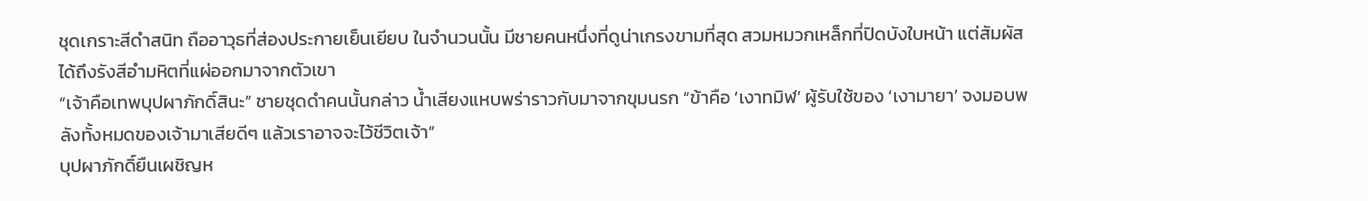ชุดเกราะสีดำสนิท ถืออาวุธที่ส่องประกายเย็นเยียบ ในจำนวนนั้น มีชายคนหนึ่งที่ดูน่าเกรงขามที่สุด สวมหมวกเหล็กที่ปิดบังใบหน้า แต่สัมผัสได้ถึงรังสีอำมหิตที่แผ่ออกมาจากตัวเขา
“เจ้าคือเทพบุปผาภักดิ์สินะ” ชายชุดดำคนนั้นกล่าว น้ำเสียงแหบพร่าราวกับมาจากขุมนรก “ข้าคือ ‘เงาทมิฬ’ ผู้รับใช้ของ ‘เงามายา’ จงมอบพลังทั้งหมดของเจ้ามาเสียดีๆ แล้วเราอาจจะไว้ชีวิตเจ้า”
บุปผาภักดิ์ยืนเผชิญห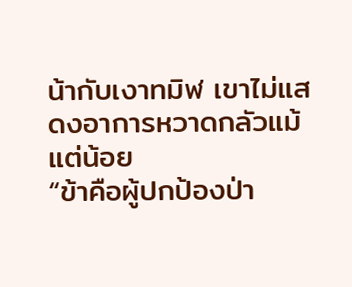น้ากับเงาทมิฬ เขาไม่แสดงอาการหวาดกลัวแม้แต่น้อย
“ข้าคือผู้ปกป้องป่า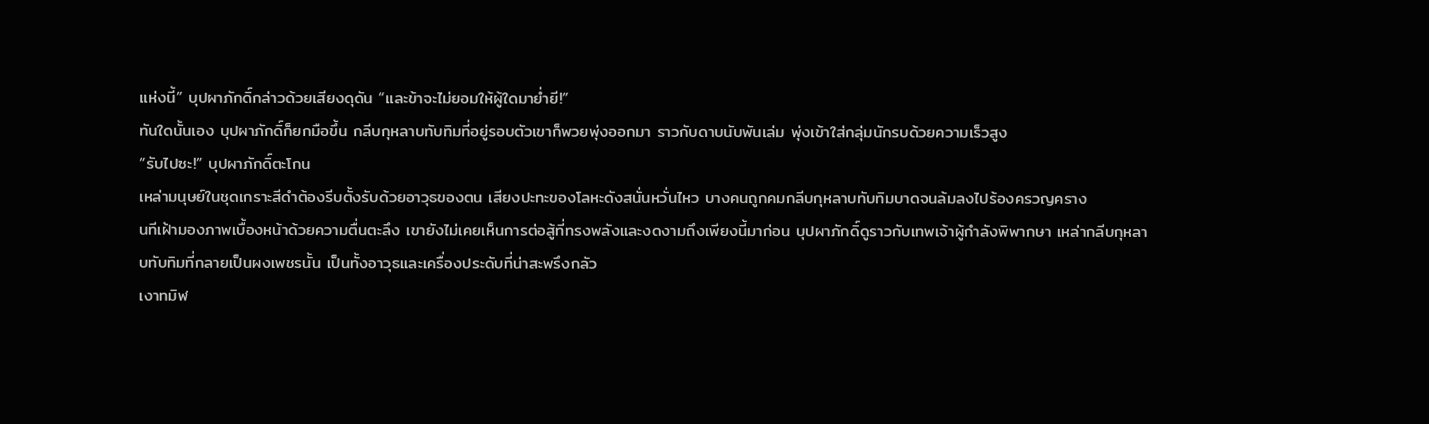แห่งนี้” บุปผาภักดิ์กล่าวด้วยเสียงดุดัน “และข้าจะไม่ยอมให้ผู้ใดมาย่ำยี!”
ทันใดนั้นเอง บุปผาภักดิ์ก็ยกมือขึ้น กลีบกุหลาบทับทิมที่อยู่รอบตัวเขาก็พวยพุ่งออกมา ราวกับดาบนับพันเล่ม พุ่งเข้าใส่กลุ่มนักรบด้วยความเร็วสูง
“รับไปซะ!” บุปผาภักดิ์ตะโกน
เหล่ามนุษย์ในชุดเกราะสีดำต้องรีบตั้งรับด้วยอาวุธของตน เสียงปะทะของโลหะดังสนั่นหวั่นไหว บางคนถูกคมกลีบกุหลาบทับทิมบาดจนล้มลงไปร้องครวญคราง
นทีเฝ้ามองภาพเบื้องหน้าด้วยความตื่นตะลึง เขายังไม่เคยเห็นการต่อสู้ที่ทรงพลังและงดงามถึงเพียงนี้มาก่อน บุปผาภักดิ์ดูราวกับเทพเจ้าผู้กำลังพิพากษา เหล่ากลีบกุหลาบทับทิมที่กลายเป็นผงเพชรนั้น เป็นทั้งอาวุธและเครื่องประดับที่น่าสะพรึงกลัว
เงาทมิฬ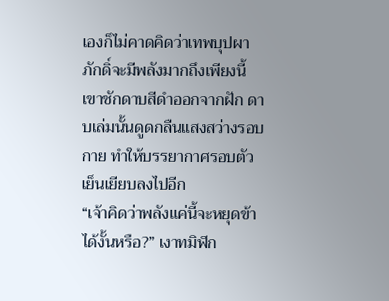เองก็ไม่คาดคิดว่าเทพบุปผาภักดิ์จะมีพลังมากถึงเพียงนี้ เขาชักดาบสีดำออกจากฝัก ดาบเล่มนั้นดูดกลืนแสงสว่างรอบกาย ทำให้บรรยากาศรอบตัวเย็นเยียบลงไปอีก
“เจ้าคิดว่าพลังแค่นี้จะหยุดข้าได้งั้นหรือ?” เงาทมิฬก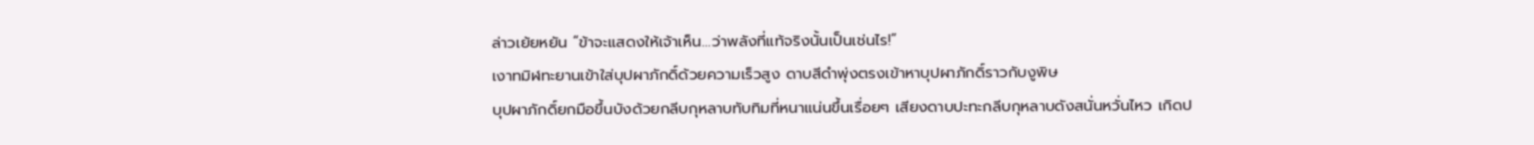ล่าวเย้ยหยัน “ข้าจะแสดงให้เจ้าเห็น…ว่าพลังที่แท้จริงนั้นเป็นเช่นไร!”
เงาทมิฬทะยานเข้าใส่บุปผาภักดิ์ด้วยความเร็วสูง ดาบสีดำพุ่งตรงเข้าหาบุปผาภักดิ์ราวกับงูพิษ
บุปผาภักดิ์ยกมือขึ้นบังด้วยกลีบกุหลาบทับทิมที่หนาแน่นขึ้นเรื่อยๆ เสียงดาบปะทะกลีบกุหลาบดังสนั่นหวั่นไหว เกิดป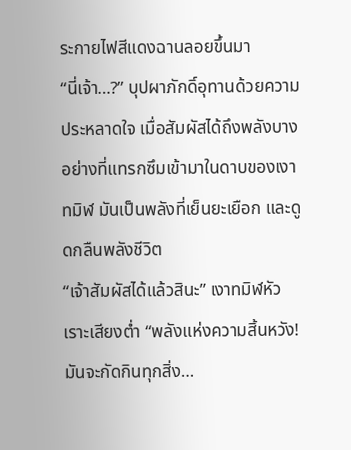ระกายไฟสีแดงฉานลอยขึ้นมา
“นี่เจ้า…?” บุปผาภักดิ์อุทานด้วยความประหลาดใจ เมื่อสัมผัสได้ถึงพลังบางอย่างที่แทรกซึมเข้ามาในดาบของเงาทมิฬ มันเป็นพลังที่เย็นยะเยือก และดูดกลืนพลังชีวิต
“เจ้าสัมผัสได้แล้วสินะ” เงาทมิฬหัวเราะเสียงต่ำ “พลังแห่งความสิ้นหวัง! มันจะกัดกินทุกสิ่ง…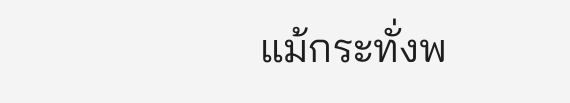แม้กระทั่งพ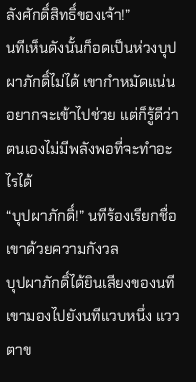ลังศักดิ์สิทธิ์ของเจ้า!”
นทีเห็นดังนั้นก็อดเป็นห่วงบุปผาภักดิ์ไม่ได้ เขากำหมัดแน่น อยากจะเข้าไปช่วย แต่ก็รู้ดีว่าตนเองไม่มีพลังพอที่จะทำอะไรได้
“บุปผาภักดิ์!” นทีร้องเรียกชื่อเขาด้วยความกังวล
บุปผาภักดิ์ได้ยินเสียงของนที เขามองไปยังนทีแวบหนึ่ง แววตาข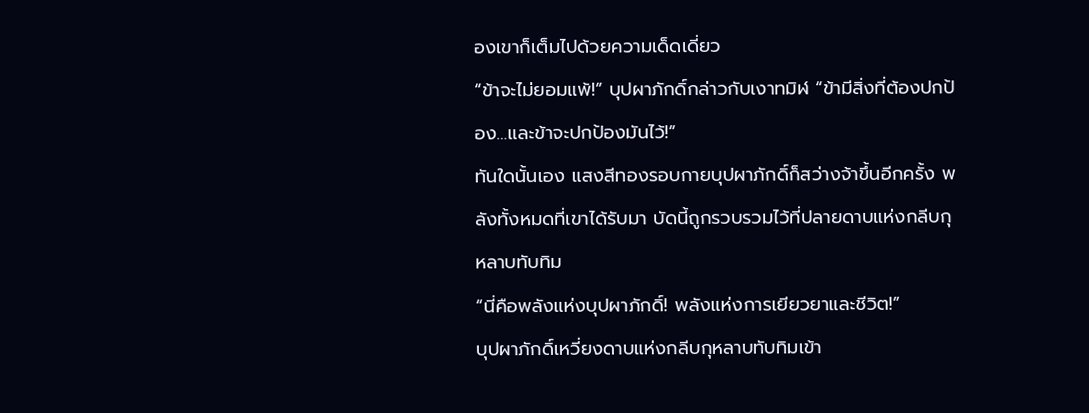องเขาก็เต็มไปด้วยความเด็ดเดี่ยว
“ข้าจะไม่ยอมแพ้!” บุปผาภักดิ์กล่าวกับเงาทมิฬ “ข้ามีสิ่งที่ต้องปกป้อง…และข้าจะปกป้องมันไว้!”
ทันใดนั้นเอง แสงสีทองรอบกายบุปผาภักดิ์ก็สว่างจ้าขึ้นอีกครั้ง พลังทั้งหมดที่เขาได้รับมา บัดนี้ถูกรวบรวมไว้ที่ปลายดาบแห่งกลีบกุหลาบทับทิม
“นี่คือพลังแห่งบุปผาภักดิ์! พลังแห่งการเยียวยาและชีวิต!”
บุปผาภักดิ์เหวี่ยงดาบแห่งกลีบกุหลาบทับทิมเข้า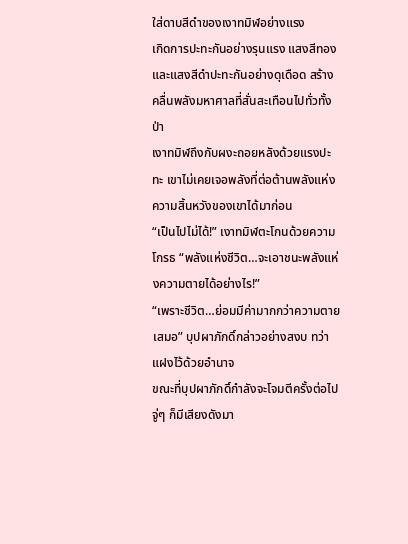ใส่ดาบสีดำของเงาทมิฬอย่างแรง
เกิดการปะทะกันอย่างรุนแรง แสงสีทองและแสงสีดำปะทะกันอย่างดุเดือด สร้างคลื่นพลังมหาศาลที่สั่นสะเทือนไปทั่วทั้งป่า
เงาทมิฬถึงกับผงะถอยหลังด้วยแรงปะทะ เขาไม่เคยเจอพลังที่ต่อต้านพลังแห่งความสิ้นหวังของเขาได้มาก่อน
“เป็นไปไม่ได้!” เงาทมิฬตะโกนด้วยความโกรธ “พลังแห่งชีวิต…จะเอาชนะพลังแห่งความตายได้อย่างไร!”
“เพราะชีวิต…ย่อมมีค่ามากกว่าความตายเสมอ” บุปผาภักดิ์กล่าวอย่างสงบ ทว่าแฝงไว้ด้วยอำนาจ
ขณะที่บุปผาภักดิ์กำลังจะโจมตีครั้งต่อไป จู่ๆ ก็มีเสียงดังมา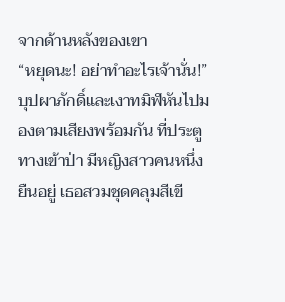จากด้านหลังของเขา
“หยุดนะ! อย่าทำอะไรเจ้านั่น!”
บุปผาภักดิ์และเงาทมิฬหันไปมองตามเสียงพร้อมกัน ที่ประตูทางเข้าป่า มีหญิงสาวคนหนึ่งยืนอยู่ เธอสวมชุดคลุมสีเขี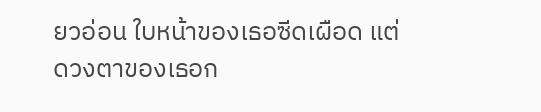ยวอ่อน ใบหน้าของเธอซีดเผือด แต่ดวงตาของเธอก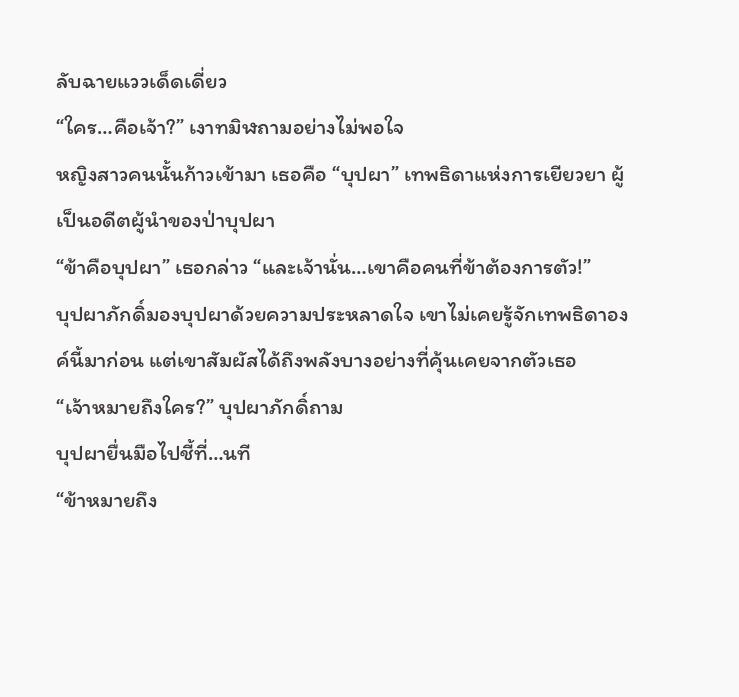ลับฉายแววเด็ดเดี่ยว
“ใคร…คือเจ้า?” เงาทมิฬถามอย่างไม่พอใจ
หญิงสาวคนนั้นก้าวเข้ามา เธอคือ “บุปผา” เทพธิดาแห่งการเยียวยา ผู้เป็นอดีตผู้นำของป่าบุปผา
“ข้าคือบุปผา” เธอกล่าว “และเจ้านั่น…เขาคือคนที่ข้าต้องการตัว!”
บุปผาภักดิ์มองบุปผาด้วยความประหลาดใจ เขาไม่เคยรู้จักเทพธิดาองค์นี้มาก่อน แต่เขาสัมผัสได้ถึงพลังบางอย่างที่คุ้นเคยจากตัวเธอ
“เจ้าหมายถึงใคร?” บุปผาภักดิ์ถาม
บุปผายื่นมือไปชี้ที่…นที
“ข้าหมายถึง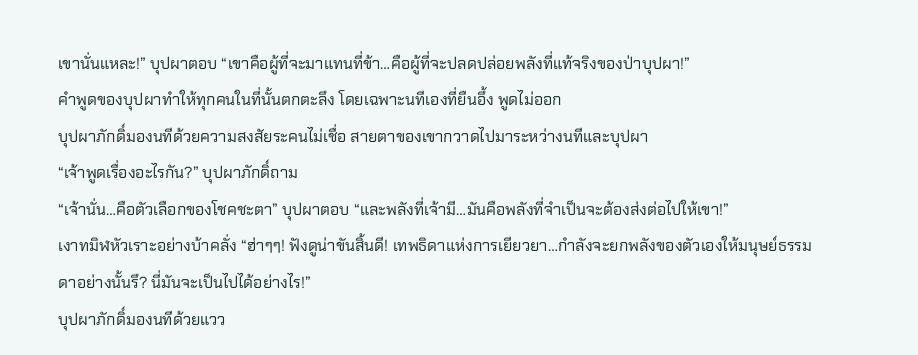เขานั่นแหละ!” บุปผาตอบ “เขาคือผู้ที่จะมาแทนที่ข้า…คือผู้ที่จะปลดปล่อยพลังที่แท้จริงของป่าบุปผา!”
คำพูดของบุปผาทำให้ทุกคนในที่นั้นตกตะลึง โดยเฉพาะนทีเองที่ยืนอึ้ง พูดไม่ออก
บุปผาภักดิ์มองนทีด้วยความสงสัยระคนไม่เชื่อ สายตาของเขากวาดไปมาระหว่างนทีและบุปผา
“เจ้าพูดเรื่องอะไรกัน?” บุปผาภักดิ์ถาม
“เจ้านั่น…คือตัวเลือกของโชคชะตา” บุปผาตอบ “และพลังที่เจ้ามี…มันคือพลังที่จำเป็นจะต้องส่งต่อไปให้เขา!”
เงาทมิฬหัวเราะอย่างบ้าคลั่ง “ฮ่าๆๆ! ฟังดูน่าขันสิ้นดี! เทพธิดาแห่งการเยียวยา…กำลังจะยกพลังของตัวเองให้มนุษย์ธรรมดาอย่างนั้นรึ? นี่มันจะเป็นไปได้อย่างไร!”
บุปผาภักดิ์มองนทีด้วยแวว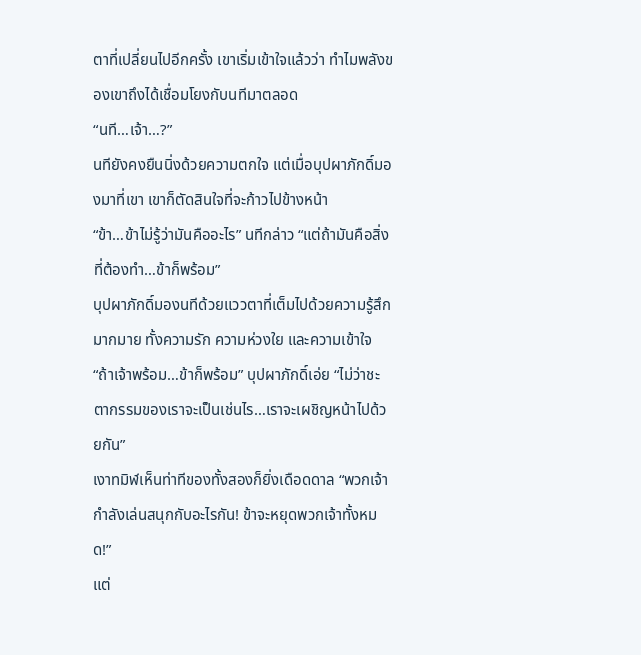ตาที่เปลี่ยนไปอีกครั้ง เขาเริ่มเข้าใจแล้วว่า ทำไมพลังของเขาถึงได้เชื่อมโยงกับนทีมาตลอด
“นที…เจ้า…?”
นทียังคงยืนนิ่งด้วยความตกใจ แต่เมื่อบุปผาภักดิ์มองมาที่เขา เขาก็ตัดสินใจที่จะก้าวไปข้างหน้า
“ข้า…ข้าไม่รู้ว่ามันคืออะไร” นทีกล่าว “แต่ถ้ามันคือสิ่งที่ต้องทำ…ข้าก็พร้อม”
บุปผาภักดิ์มองนทีด้วยแววตาที่เต็มไปด้วยความรู้สึกมากมาย ทั้งความรัก ความห่วงใย และความเข้าใจ
“ถ้าเจ้าพร้อม…ข้าก็พร้อม” บุปผาภักดิ์เอ่ย “ไม่ว่าชะตากรรมของเราจะเป็นเช่นไร…เราจะเผชิญหน้าไปด้วยกัน”
เงาทมิฬเห็นท่าทีของทั้งสองก็ยิ่งเดือดดาล “พวกเจ้ากำลังเล่นสนุกกับอะไรกัน! ข้าจะหยุดพวกเจ้าทั้งหมด!”
แต่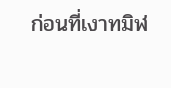ก่อนที่เงาทมิฬ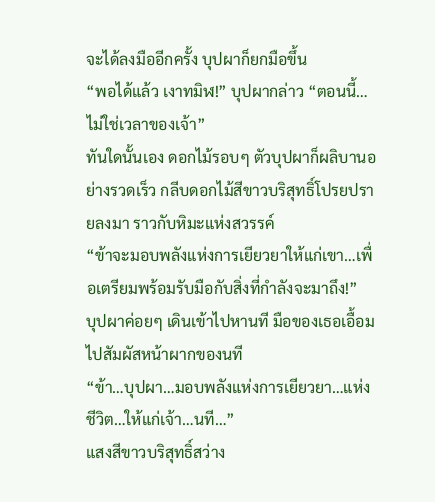จะได้ลงมืออีกครั้ง บุปผาก็ยกมือขึ้น
“พอได้แล้ว เงาทมิฬ!” บุปผากล่าว “ตอนนี้…ไม่ใช่เวลาของเจ้า”
ทันใดนั้นเอง ดอกไม้รอบๆ ตัวบุปผาก็ผลิบานอย่างรวดเร็ว กลีบดอกไม้สีขาวบริสุทธิ์โปรยปรายลงมา ราวกับหิมะแห่งสวรรค์
“ข้าจะมอบพลังแห่งการเยียวยาให้แก่เขา…เพื่อเตรียมพร้อมรับมือกับสิ่งที่กำลังจะมาถึง!”
บุปผาค่อยๆ เดินเข้าไปหานที มือของเธอเอื้อมไปสัมผัสหน้าผากของนที
“ข้า…บุปผา…มอบพลังแห่งการเยียวยา…แห่งชีวิต…ให้แก่เจ้า…นที…”
แสงสีขาวบริสุทธิ์สว่าง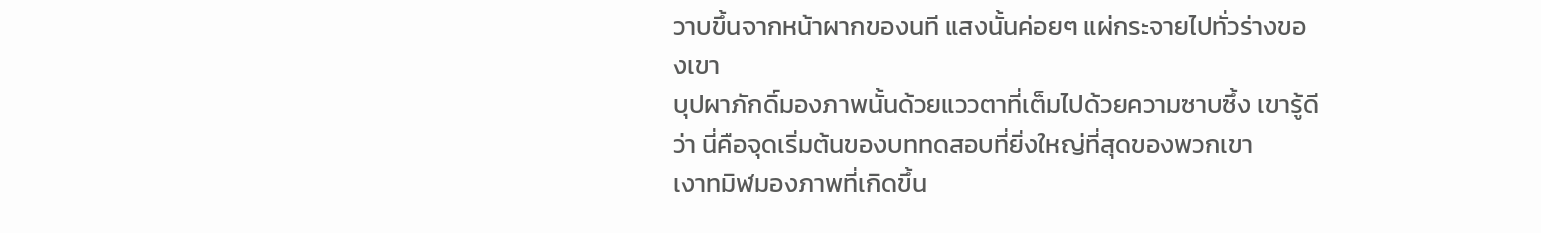วาบขึ้นจากหน้าผากของนที แสงนั้นค่อยๆ แผ่กระจายไปทั่วร่างของเขา
บุปผาภักดิ์มองภาพนั้นด้วยแววตาที่เต็มไปด้วยความซาบซึ้ง เขารู้ดีว่า นี่คือจุดเริ่มต้นของบททดสอบที่ยิ่งใหญ่ที่สุดของพวกเขา
เงาทมิฬมองภาพที่เกิดขึ้น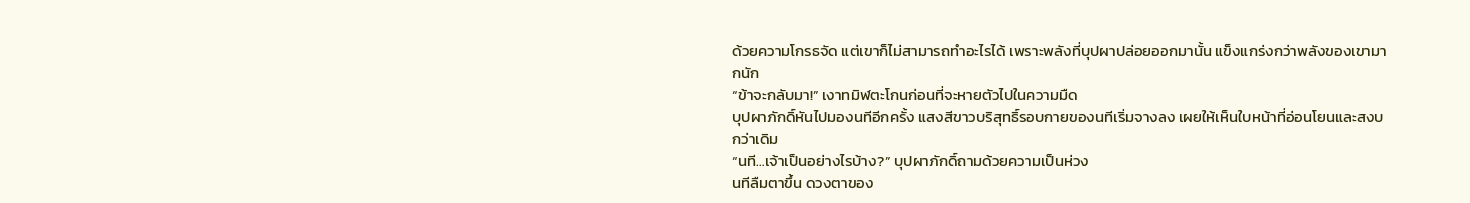ด้วยความโกรธจัด แต่เขาก็ไม่สามารถทำอะไรได้ เพราะพลังที่บุปผาปล่อยออกมานั้น แข็งแกร่งกว่าพลังของเขามากนัก
“ข้าจะกลับมา!” เงาทมิฬตะโกนก่อนที่จะหายตัวไปในความมืด
บุปผาภักดิ์หันไปมองนทีอีกครั้ง แสงสีขาวบริสุทธิ์รอบกายของนทีเริ่มจางลง เผยให้เห็นใบหน้าที่อ่อนโยนและสงบกว่าเดิม
“นที…เจ้าเป็นอย่างไรบ้าง?” บุปผาภักดิ์ถามด้วยความเป็นห่วง
นทีลืมตาขึ้น ดวงตาของ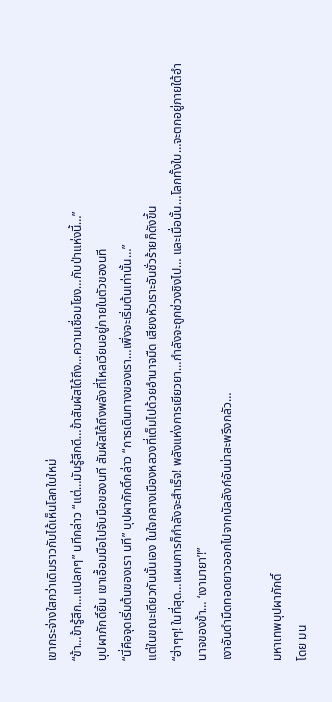เขากระจ่างใสกว่าเดิมราวกับได้เห็นโลกใบใหม่
“ข้า…ข้ารู้สึก…แปลกๆ” นทีกล่าว “แต่…มันรู้สึกดี…ข้าสัมผัสได้ถึง…ความเชื่อมโยง…กับป่าแห่งนี้…”
บุปผาภักดิ์ยิ้ม เขาเอื้อมมือไปจับมือของนที สัมผัสได้ถึงพลังที่ไหลเวียนอยู่ภายในตัวของนที
“นี่คือจุดเริ่มต้นของเรา นที” บุปผาภักดิ์กล่าว “การเดินทางของเรา…เพิ่งจะเริ่มต้นเท่านั้น…”
แต่ในขณะเดียวกันนั้นเอง ในใจกลางเมืองหลวงที่เต็มไปด้วยอำนาจมืด เสียงหัวเราะอันชั่วร้ายก็ดังขึ้น
“ฮ่าๆๆ! ในที่สุด…แผนการก็กำลังจะสำเร็จ! พลังแห่งการเยียวยา…กำลังจะถูกช่วงชิงไป… และเมื่อนั้น…โลกทั้งใบ…จะตกอยู่ภายใต้อำนาจของข้า… ‘เงามายา’!”
เงาอันดำมืดทอดยาวออกไปจากบัลลังก์อันน่าสะพรึงกลัว…

มหาเทพบุปผาภักดิ์
โดย มน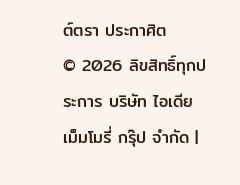ต์ตรา ประกาศิต
© 2026 ลิขสิทธิ์ทุกประการ บริษัท ไอเดีย เม็มโมรี่ กรุ๊ป จำกัด |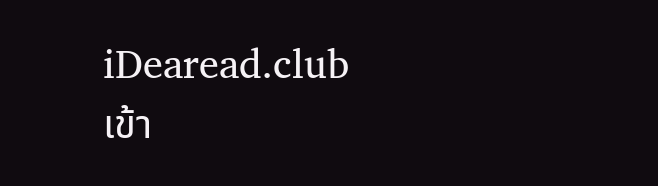iDearead.club
เข้า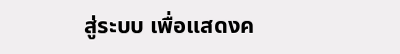สู่ระบบ เพื่อแสดงค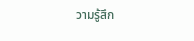วามรู้สึก